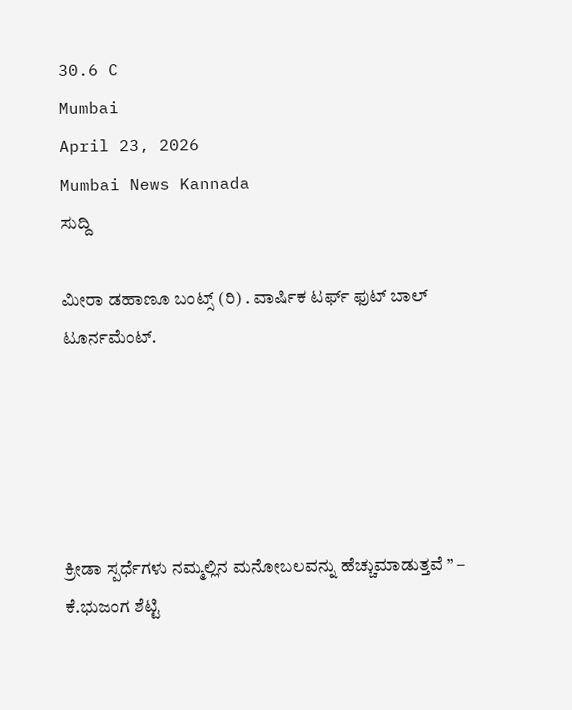30.6 C
Mumbai
April 23, 2026
Mumbai News Kannada
ಸುದ್ದಿ

ಮೀರಾ ಡಹಾಣೂ ಬಂಟ್ಸ್ (ರಿ) . ವಾರ್ಷಿಕ ಟರ್ಫ್ ಫುಟ್ ಬಾಲ್ ಟೂರ್ನಮೆಂಟ್.





ಕ್ರೀಡಾ ಸ್ಪರ್ಧೆಗಳು ನಮ್ಮಲ್ಲಿನ ಮನೋಬಲವನ್ನು ಹೆಚ್ಚುಮಾಡುತ್ತವೆ ” – ಕೆ.ಭುಜಂಗ ಶೆಟ್ಟಿ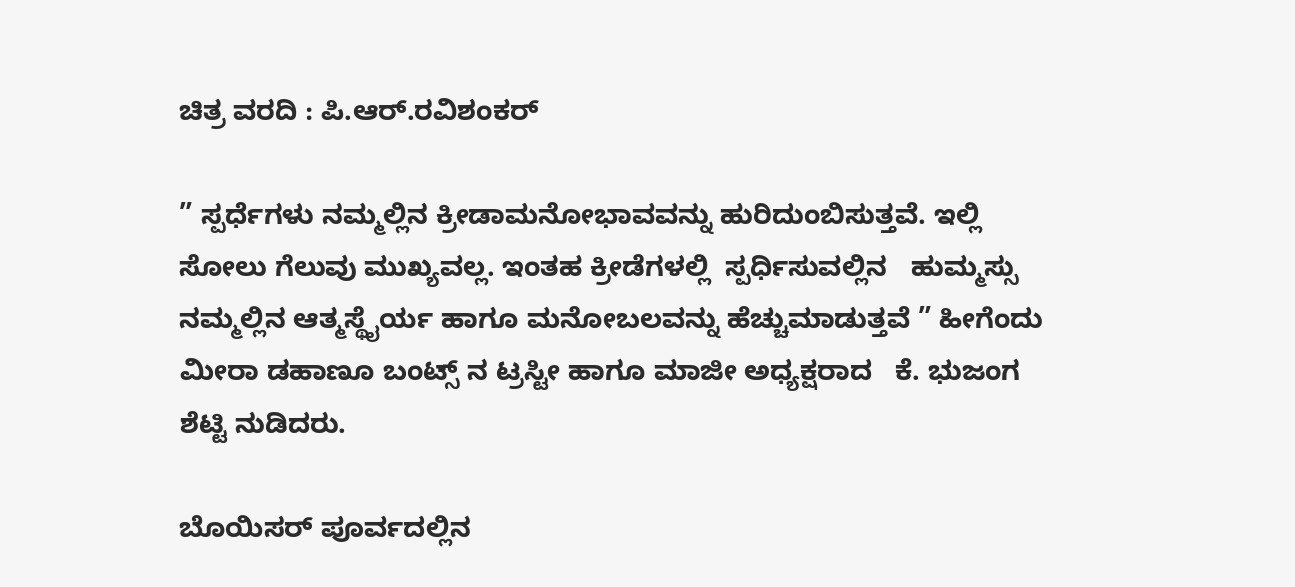ಚಿತ್ರ ವರದಿ : ಪಿ.ಆರ್.ರವಿಶಂಕರ್

” ಸ್ಪರ್ಧೆಗಳು ನಮ್ಮಲ್ಲಿನ ಕ್ರೀಡಾಮನೋಭಾವವನ್ನು ಹುರಿದುಂಬಿಸುತ್ತವೆ. ಇಲ್ಲಿ ಸೋಲು ಗೆಲುವು ಮುಖ್ಯವಲ್ಲ. ಇಂತಹ ಕ್ರೀಡೆಗಳಲ್ಲಿ  ಸ್ಪರ್ಧಿಸುವಲ್ಲಿನ   ಹುಮ್ಮಸ್ಸು ನಮ್ಮಲ್ಲಿನ ಆತ್ಮಸ್ಥೈರ್ಯ ಹಾಗೂ ಮನೋಬಲವನ್ನು ಹೆಚ್ಚುಮಾಡುತ್ತವೆ ” ಹೀಗೆಂದು ಮೀರಾ ಡಹಾಣೂ ಬಂಟ್ಸ್ ನ ಟ್ರಸ್ಟೀ ಹಾಗೂ ಮಾಜೀ ಅಧ್ಯಕ್ಷರಾದ   ಕೆ. ಭುಜಂಗ ಶೆಟ್ಟಿ ನುಡಿದರು.

ಬೊಯಿಸರ್ ಪೂರ್ವದಲ್ಲಿನ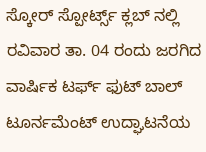ಸ್ಕೋರ್ ಸ್ಪೋರ್ಟ್ಸ್ ಕ್ಲಬ್ ನಲ್ಲಿ ರವಿವಾರ ತಾ. 04 ರಂದು ಜರಗಿದ ವಾರ್ಷಿಕ ಟರ್ಫ್ ಫುಟ್ ಬಾಲ್ ಟೂರ್ನಮೆಂಟ್ ಉದ್ಘಾಟನೆಯ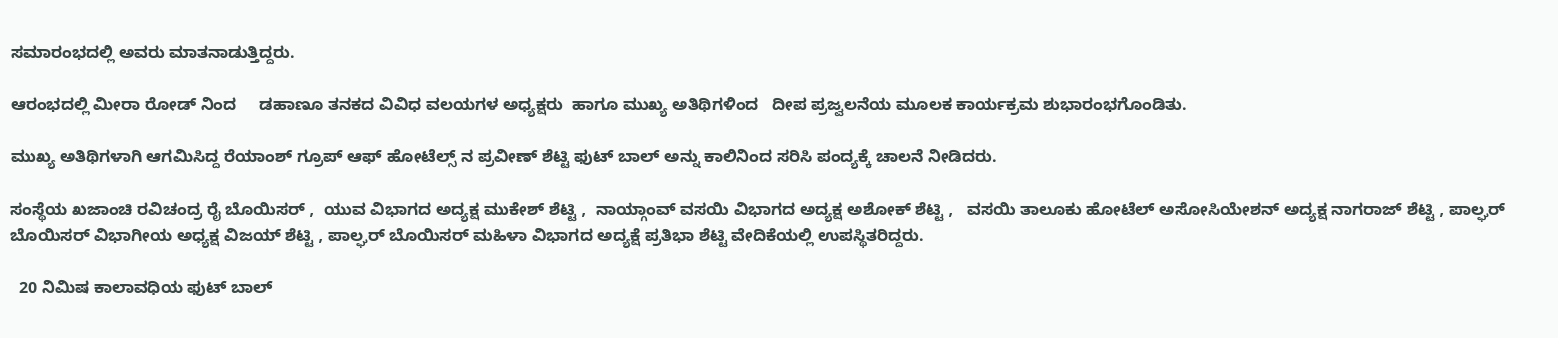ಸಮಾರಂಭದಲ್ಲಿ ಅವರು ಮಾತನಾಡುತ್ತಿದ್ದರು.

ಆರಂಭದಲ್ಲಿ ಮೀರಾ ರೋಡ್ ನಿಂದ     ಡಹಾಣೂ ತನಕದ ವಿವಿಧ ವಲಯಗಳ ಅಧ್ಯಕ್ಷರು  ಹಾಗೂ ಮುಖ್ಯ ಅತಿಥಿಗಳಿಂದ   ದೀಪ ಪ್ರಜ್ವಲನೆಯ ಮೂಲಕ ಕಾರ್ಯಕ್ರಮ ಶುಭಾರಂಭಗೊಂಡಿತು.

ಮುಖ್ಯ ಅತಿಥಿಗಳಾಗಿ ಆಗಮಿಸಿದ್ದ ರೆಯಾಂಶ್ ಗ್ರೂಪ್ ಆಫ್ ಹೋಟೆಲ್ಸ್ ನ ಪ್ರವೀಣ್ ಶೆಟ್ಟಿ ಫುಟ್ ಬಾಲ್ ಅನ್ನು ಕಾಲಿನಿಂದ ಸರಿಸಿ ಪಂದ್ಯಕ್ಕೆ ಚಾಲನೆ ನೀಡಿದರು.

ಸಂಸ್ಥೆಯ ಖಜಾಂಚಿ ರವಿಚಂದ್ರ ರೈ ಬೊಯಿಸರ್ ,  ಯುವ ವಿಭಾಗದ ಅದ್ಯಕ್ಷ ಮುಕೇಶ್ ಶೆಟ್ಟಿ ,  ನಾಯ್ಗಾಂವ್ ವಸಯಿ ವಿಭಾಗದ ಅದ್ಯಕ್ಷ ಅಶೋಕ್ ಶೆಟ್ಟಿ ,   ವಸಯಿ ತಾಲೂಕು ಹೋಟೆಲ್ ಅಸೋಸಿಯೇಶನ್ ಅದ್ಯಕ್ಷ ನಾಗರಾಜ್ ಶೆಟ್ಟಿ , ಪಾಲ್ಘರ್ ಬೊಯಿಸರ್ ವಿಭಾಗೀಯ ಅಧ್ಯಕ್ಷ ವಿಜಯ್ ಶೆಟ್ಟಿ , ಪಾಲ್ಘರ್ ಬೊಯಿಸರ್ ಮಹಿಳಾ ವಿಭಾಗದ ಅದ್ಯಕ್ಷೆ ಪ್ರತಿಭಾ ಶೆಟ್ಟಿ ವೇದಿಕೆಯಲ್ಲಿ ಉಪಸ್ಥಿತರಿದ್ದರು.

  20 ನಿಮಿಷ ಕಾಲಾವಧಿಯ ಫುಟ್ ಬಾಲ್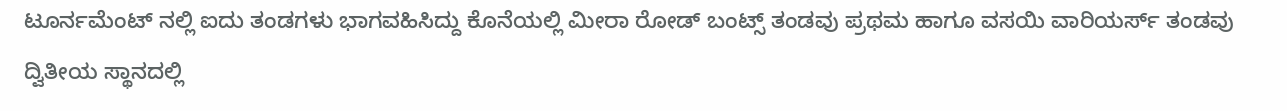ಟೂರ್ನಮೆಂಟ್ ನಲ್ಲಿ ಐದು ತಂಡಗಳು ಭಾಗವಹಿಸಿದ್ದು ಕೊನೆಯಲ್ಲಿ ಮೀರಾ ರೋಡ್ ಬಂಟ್ಸ್ ತಂಡವು ಪ್ರಥಮ ಹಾಗೂ ವಸಯಿ ವಾರಿಯರ್ಸ್ ತಂಡವು ದ್ವಿತೀಯ ಸ್ಥಾನದಲ್ಲಿ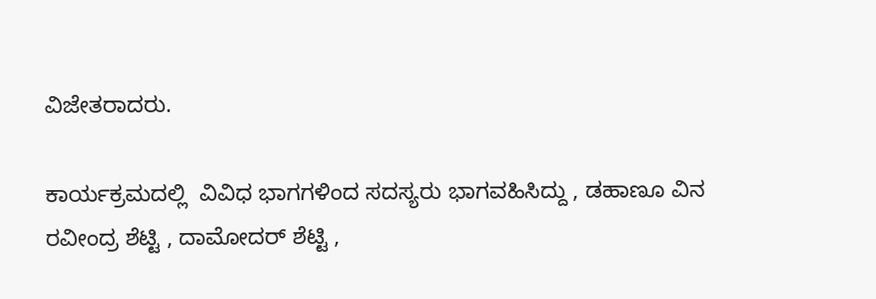ವಿಜೇತರಾದರು.

ಕಾರ್ಯಕ್ರಮದಲ್ಲಿ  ವಿವಿಧ ಭಾಗಗಳಿಂದ ಸದಸ್ಯರು ಭಾಗವಹಿಸಿದ್ದು , ಡಹಾಣೂ ವಿನ ರವೀಂದ್ರ ಶೆಟ್ಟಿ , ದಾಮೋದರ್ ಶೆಟ್ಟಿ ,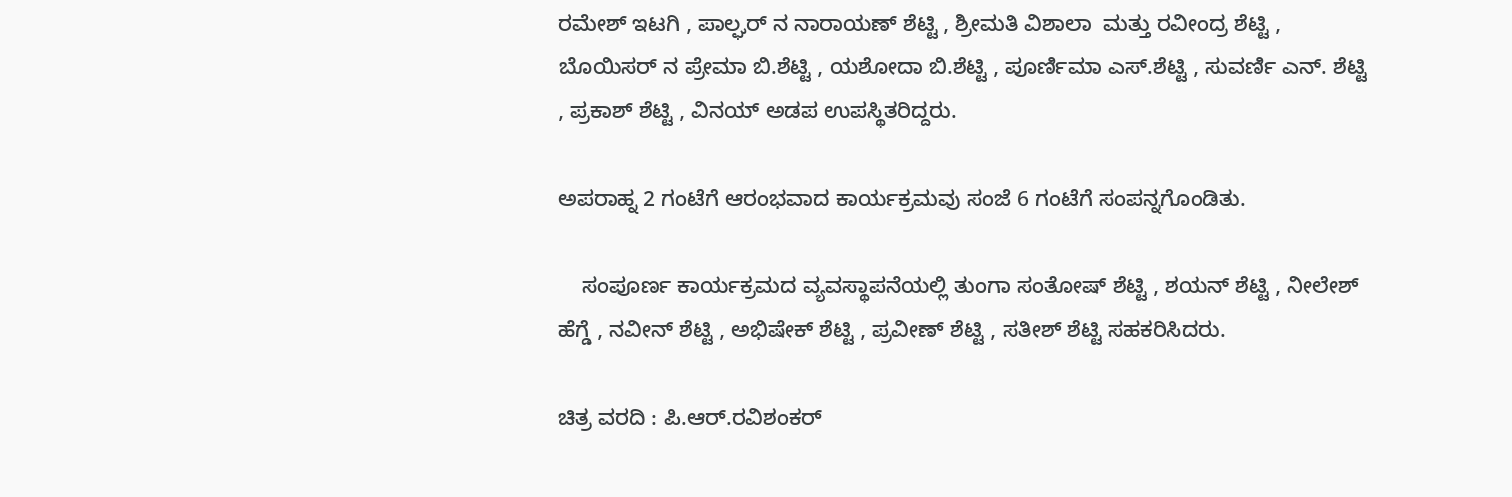ರಮೇಶ್ ಇಟಗಿ , ಪಾಲ್ಘರ್ ನ ನಾರಾಯಣ್ ಶೆಟ್ಟಿ , ಶ್ರೀಮತಿ ವಿಶಾಲಾ  ಮತ್ತು ರವೀಂದ್ರ ಶೆಟ್ಟಿ , ಬೊಯಿಸರ್ ನ ಪ್ರೇಮಾ ಬಿ.ಶೆಟ್ಟಿ , ಯಶೋದಾ ಬಿ.ಶೆಟ್ಟಿ , ಪೂರ್ಣಿಮಾ ಎಸ್.ಶೆಟ್ಟಿ , ಸುವರ್ಣಿ ಎನ್. ಶೆಟ್ಟಿ , ಪ್ರಕಾಶ್ ಶೆಟ್ಟಿ , ವಿನಯ್ ಅಡಪ ಉಪಸ್ಥಿತರಿದ್ದರು.

ಅಪರಾಹ್ನ 2 ಗಂಟೆಗೆ ಆರಂಭವಾದ ಕಾರ್ಯಕ್ರಮವು ಸಂಜೆ 6 ಗಂಟೆಗೆ ಸಂಪನ್ನಗೊಂಡಿತು.

    ಸಂಪೂರ್ಣ ಕಾರ್ಯಕ್ರಮದ ವ್ಯವಸ್ಥಾಪನೆಯಲ್ಲಿ ತುಂಗಾ ಸಂತೋಷ್ ಶೆಟ್ಟಿ , ಶಯನ್ ಶೆಟ್ಟಿ , ನೀಲೇಶ್ ಹೆಗ್ಡೆ , ನವೀನ್ ಶೆಟ್ಟಿ , ಅಭಿಷೇಕ್ ಶೆಟ್ಟಿ , ಪ್ರವೀಣ್ ಶೆಟ್ಟಿ , ಸತೀಶ್ ಶೆಟ್ಟಿ ಸಹಕರಿಸಿದರು.

ಚಿತ್ರ ವರದಿ : ಪಿ.ಆರ್.ರವಿಶಂಕರ್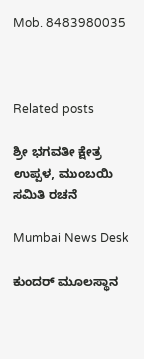Mob. 8483980035



Related posts

ಶ್ರೀ ಭಗವತೀ ಕ್ಷೇತ್ರ ಉಪ್ಪಳ, ಮುಂಬಯಿ ಸಮಿತಿ ರಚನೆ

Mumbai News Desk

ಕುಂದರ್ ಮೂಲಸ್ಥಾನ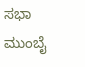ಸಭಾ ಮುಂಬೈ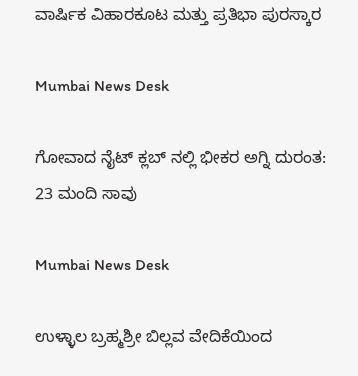ವಾರ್ಷಿಕ ವಿಹಾರಕೂಟ ಮತ್ತು ಪ್ರತಿಭಾ ಪುರಸ್ಕಾರ

Mumbai News Desk

ಗೋವಾದ ನೈಟ್ ಕ್ಲಬ್ ನಲ್ಲಿ ಭೀಕರ ಅಗ್ನಿ ದುರಂತ: 23 ಮಂದಿ ಸಾವು

Mumbai News Desk

ಉಳ್ಳಾಲ ಬ್ರಹ್ಮಶ್ರೀ ಬಿಲ್ಲವ ವೇದಿಕೆಯಿಂದ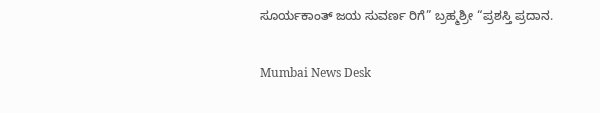ಸೂರ್ಯಕಾಂತ್ ಜಯ ಸುವರ್ಣ ರಿಗೆ” ಬ್ರಹ್ಮಶ್ರೀ “ಪ್ರಶಸ್ತಿ ಪ್ರದಾನ.

Mumbai News Desk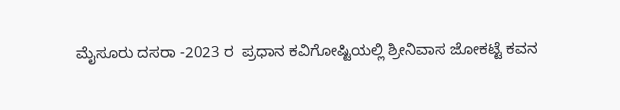ಮೈಸೂರು ದಸರಾ -2023 ರ  ಪ್ರಧಾನ ಕವಿಗೋಷ್ಟಿಯಲ್ಲಿ ಶ್ರೀನಿವಾಸ ಜೋಕಟ್ಟೆ ಕವನ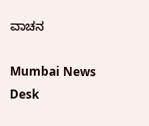ವಾಚನ

Mumbai News Desk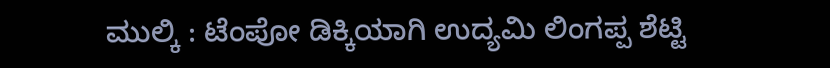ಮುಲ್ಕಿ : ಟೆಂಪೋ ಡಿಕ್ಕಿಯಾಗಿ ಉದ್ಯಮಿ ಲಿಂಗಪ್ಪ ಶೆಟ್ಟಿ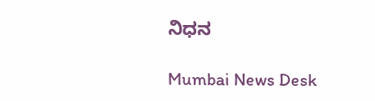ನಿಧನ

Mumbai News Desk